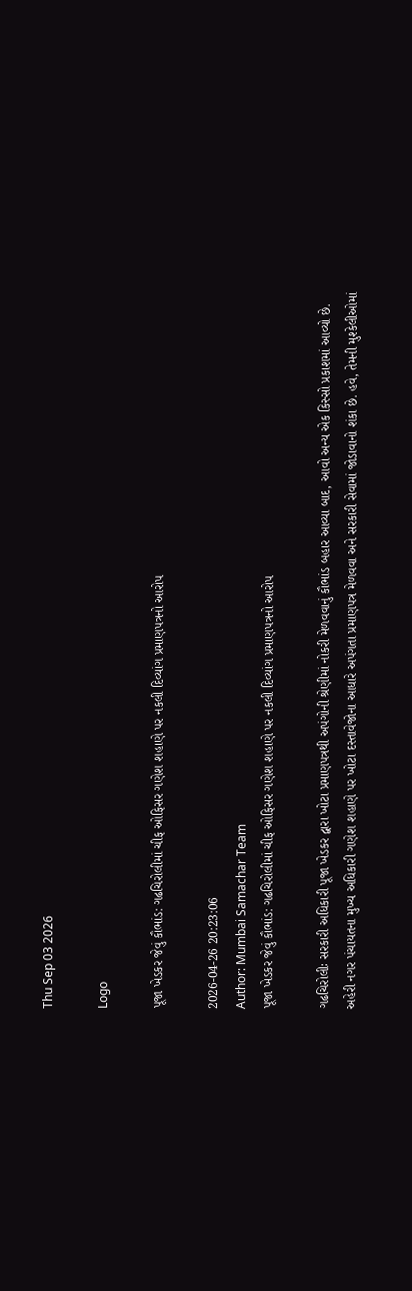Thu Sep 03 2026

Logo

પૂજા ખેડકર જેવું કૌભાંડ: ગઢચિરોલીમાં ચીફ ઓફિસર ગણેશ શહાણે પર નકલી દિવ્યાંગ પ્રમાણપત્રનો આરોપ

2026-04-26 20:23:06
Author: Mumbai Samachar Team
પૂજા ખેડકર જેવું કૌભાંડ: ગઢચિરોલીમાં ચીફ ઓફિસર ગણેશ શહાણે પર નકલી દિવ્યાંગ પ્રમાણપત્રનો આરોપ

ગઢચિરોલીઃ સરકારી અધિકારી પૂજા ખેડકર દ્વારા ખોટા પ્રમાણપત્રથી અપંગોની શ્રેણીમાં નોકરી મેળવવાનું કૌભાંડ બહાર આવ્યા બાદ, આવો અન્ય એક કિસ્સો પ્રકાશમાં આવ્યો છે. અહેરી નગર પંચાયતના મુખ્ય અધિકારી ગણેશ શહાણે પર ખોટા દસ્તાવેજોના આધારે અપંગતા પ્રમાણપત્ર મેળવવા અને સરકારી સેવામાં જોડાવાનો શંકા છે. હવે, તેમની મુશ્કેલીઓમાં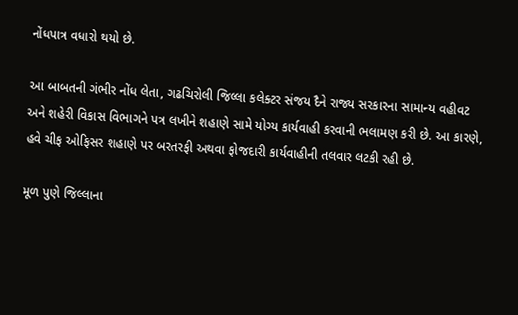નોંધપાત્ર વધારો થયો છે.

આ બાબતની ગંભીર નોંધ લેતા, ગઢચિરોલી જિલ્લા કલેક્ટર સંજય દૈને રાજ્ય સરકારના સામાન્ય વહીવટ અને શહેરી વિકાસ વિભાગને પત્ર લખીને શહાણે સામે યોગ્ય કાર્યવાહી કરવાની ભલામણ કરી છે. આ કારણે, હવે ચીફ ઓફિસર શહાણે પર બરતરફી અથવા ફોજદારી કાર્યવાહીની તલવાર લટકી રહી છે.

મૂળ પુણે જિલ્લાના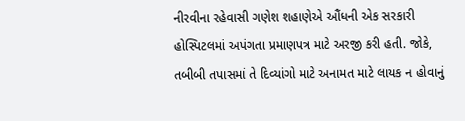નીરવીના રહેવાસી ગણેશ શહાણેએ ઔંધની એક સરકારી હોસ્પિટલમાં અપંગતા પ્રમાણપત્ર માટે અરજી કરી હતી. જોકે, તબીબી તપાસમાં તે દિવ્યાંગો માટે અનામત માટે લાયક ન હોવાનું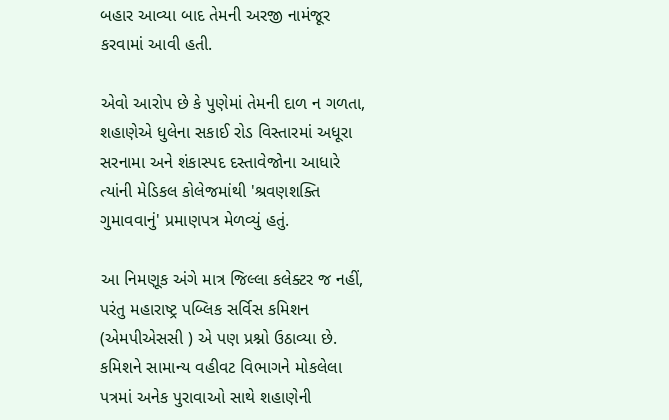બહાર આવ્યા બાદ તેમની અરજી નામંજૂર કરવામાં આવી હતી.

એવો આરોપ છે કે પુણેમાં તેમની દાળ ન ગળતા, શહાણેએ ધુલેના સકાઈ રોડ વિસ્તારમાં અધૂરા સરનામા અને શંકાસ્પદ દસ્તાવેજોના આધારે ત્યાંની મેડિકલ કોલેજમાંથી 'શ્રવણશક્તિ ગુમાવવાનું' પ્રમાણપત્ર મેળવ્યું હતું.

આ નિમણૂક અંગે માત્ર જિલ્લા કલેક્ટર જ નહીં, પરંતુ મહારાષ્ટ્ર પબ્લિક સર્વિસ કમિશન (એમપીએસસી ) એ પણ પ્રશ્નો ઉઠાવ્યા છે. કમિશને સામાન્ય વહીવટ વિભાગને મોકલેલા પત્રમાં અનેક પુરાવાઓ સાથે શહાણેની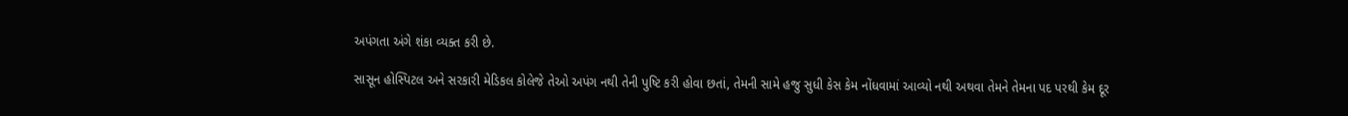અપંગતા અંગે શંકા વ્યક્ત કરી છે.

સાસૂન હોસ્પિટલ અને સરકારી મેડિકલ કોલેજે તેઓ અપંગ નથી તેની પુષ્ટિ કરી હોવા છતાં, તેમની સામે હજુ સુધી કેસ કેમ નોંધવામાં આવ્યો નથી અથવા તેમને તેમના પદ પરથી કેમ દૂર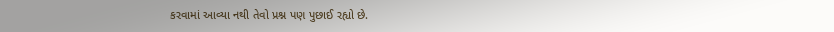કરવામાં આવ્યા નથી તેવો પ્રશ્ન પણ પુછાઈ રહ્યો છે.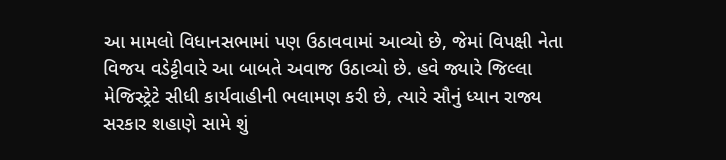આ મામલો વિધાનસભામાં પણ ઉઠાવવામાં આવ્યો છે, જેમાં વિપક્ષી નેતા વિજય વડેટ્ટીવારે આ બાબતે અવાજ ઉઠાવ્યો છે. હવે જ્યારે જિલ્લા મેજિસ્ટ્રેટે સીધી કાર્યવાહીની ભલામણ કરી છે, ત્યારે સૌનું ધ્યાન રાજ્ય સરકાર શહાણે સામે શું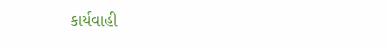કાર્યવાહી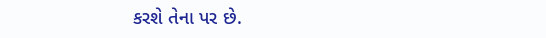કરશે તેના પર છે.